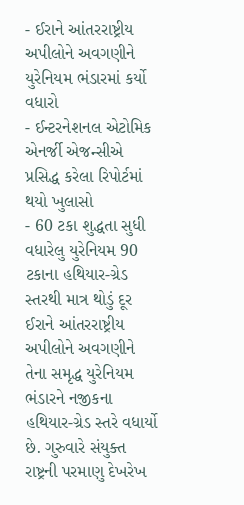- ઈરાને આંતરરાષ્ટ્રીય અપીલોને અવગણીને યુરેનિયમ ભંડારમાં કર્યો વધારો
- ઈન્ટરનેશનલ એટોમિક એનર્જી એજન્સીએ પ્રસિદ્ધ કરેલા રિપોર્ટમાં થયો ખુલાસો
- 60 ટકા શુદ્ધતા સુધી વધારેલુ યુરેનિયમ 90 ટકાના હથિયાર-ગ્રેડ સ્તરથી માત્ર થોડું દૂર
ઈરાને આંતરરાષ્ટ્રીય અપીલોને અવગણીને તેના સમૃદ્ધ યુરેનિયમ ભંડારને નજીકના હથિયાર-ગ્રેડ સ્તરે વધાર્યો છે. ગુરુવારે સંયુક્ત રાષ્ટ્રની પરમાણુ દેખરેખ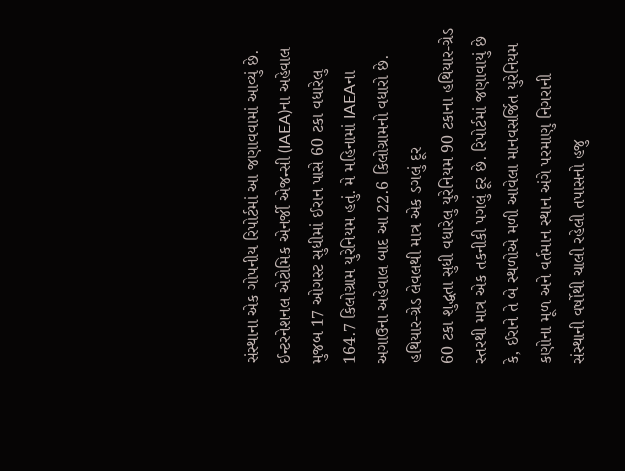સંસ્થાના એક ગોપનીય રિપોર્ટમાં આ જણાવવામાં આવ્યું છે. ઈન્ટરનેશનલ એટોમિક એનર્જી એજન્સી (IAEA)ના અહેવાલ મુજબ 17 ઓગસ્ટ સુધીમાં ઈરાન પાસે 60 ટકા વધારેલુ 164.7 કિલોગ્રામ યુરેનિયમ હતું. મે મહિનામાં IAEAના અગાઉના અહેવાલ બાદ આ 22.6 કિલોગ્રામનો વધારો છે.
હથિયાર-ગ્રેડ લેવલથી માત્ર એક ડગલું દૂર
60 ટકા શુદ્ધતા સુધી વધારેલુ યુરેનિયમ 90 ટકાના હથિયાર-ગ્રેડ સ્તરથી માત્ર એક તકનીકી પગલું દૂર છે. રિપોર્ટમાં જણાવાયું છે કે, ઈરાને તે બે સ્થળોએ મળી આવેલા માનવસર્જિત યુરેનિયમ કણોના મૂળ અને વર્તમાન સ્થાન અંગે પરમાણુ નિગરાની સંસ્થાની વર્ષોથી ચાલી રહેલી તપાસનો હજુ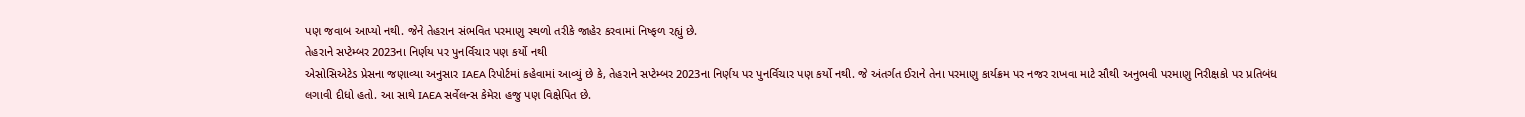પણ જવાબ આપ્યો નથી. જેને તેહરાન સંભવિત પરમાણુ સ્થળો તરીકે જાહેર કરવામાં નિષ્ફળ રહ્યું છે.
તેહરાને સપ્ટેમ્બર 2023ના નિર્ણય પર પુનર્વિચાર પણ કર્યો નથી
એસોસિએટેડ પ્રેસના જણાવ્યા અનુસાર IAEA રિપોર્ટમાં કહેવામાં આવ્યું છે કે, તેહરાને સપ્ટેમ્બર 2023ના નિર્ણય પર પુનર્વિચાર પણ કર્યો નથી. જે અંતર્ગત ઈરાને તેના પરમાણુ કાર્યક્રમ પર નજર રાખવા માટે સૌથી અનુભવી પરમાણુ નિરીક્ષકો પર પ્રતિબંધ લગાવી દીધો હતો. આ સાથે IAEA સર્વેલન્સ કેમેરા હજુ પણ વિક્ષેપિત છે.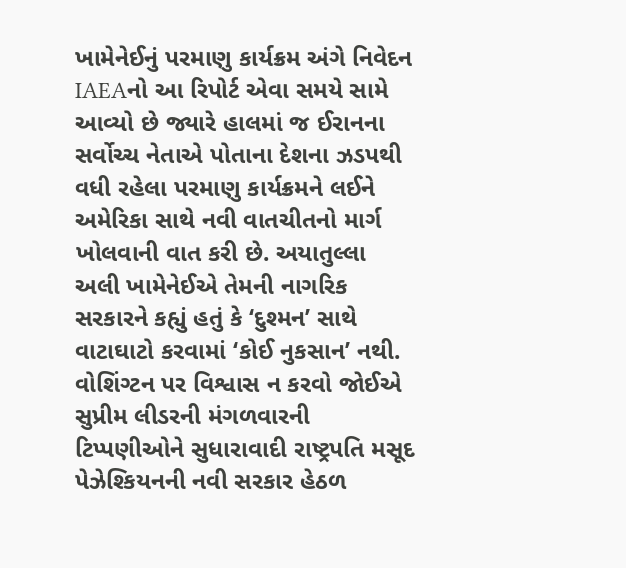ખામેનેઈનું પરમાણુ કાર્યક્રમ અંગે નિવેદન
IAEAનો આ રિપોર્ટ એવા સમયે સામે આવ્યો છે જ્યારે હાલમાં જ ઈરાનના સર્વોચ્ચ નેતાએ પોતાના દેશના ઝડપથી વધી રહેલા પરમાણુ કાર્યક્રમને લઈને અમેરિકા સાથે નવી વાતચીતનો માર્ગ ખોલવાની વાત કરી છે. અયાતુલ્લા અલી ખામેનેઈએ તેમની નાગરિક સરકારને કહ્યું હતું કે ‘દુશ્મન’ સાથે વાટાઘાટો કરવામાં ‘કોઈ નુકસાન’ નથી.
વોશિંગ્ટન પર વિશ્વાસ ન કરવો જોઈએ
સુપ્રીમ લીડરની મંગળવારની ટિપ્પણીઓને સુધારાવાદી રાષ્ટ્રપતિ મસૂદ પેઝેશ્કિયનની નવી સરકાર હેઠળ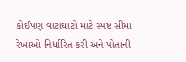કોઈપણ વાટાઘાટો માટે સ્પષ્ટ સીમા રેખાઓ નિર્ધારિત કરી અને પોતાની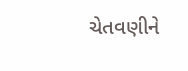ચેતવણીને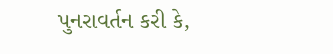પુનરાવર્તન કરી કે,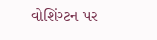વોશિંગ્ટન પર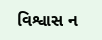વિશ્વાસ ન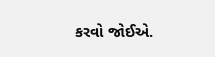કરવો જોઈએ.